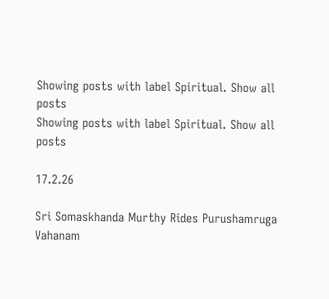Showing posts with label Spiritual. Show all posts
Showing posts with label Spiritual. Show all posts

17.2.26

Sri Somaskhanda Murthy Rides Purushamruga Vahanam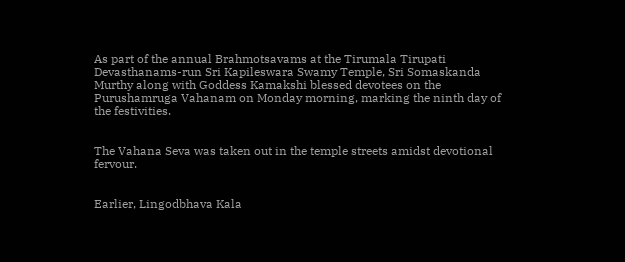As part of the annual Brahmotsavams at the Tirumala Tirupati Devasthanams-run Sri Kapileswara Swamy Temple, Sri Somaskanda Murthy along with Goddess Kamakshi blessed devotees on the Purushamruga Vahanam on Monday morning, marking the ninth day of the festivities.


The Vahana Seva was taken out in the temple streets amidst devotional fervour.


Earlier, Lingodbhava Kala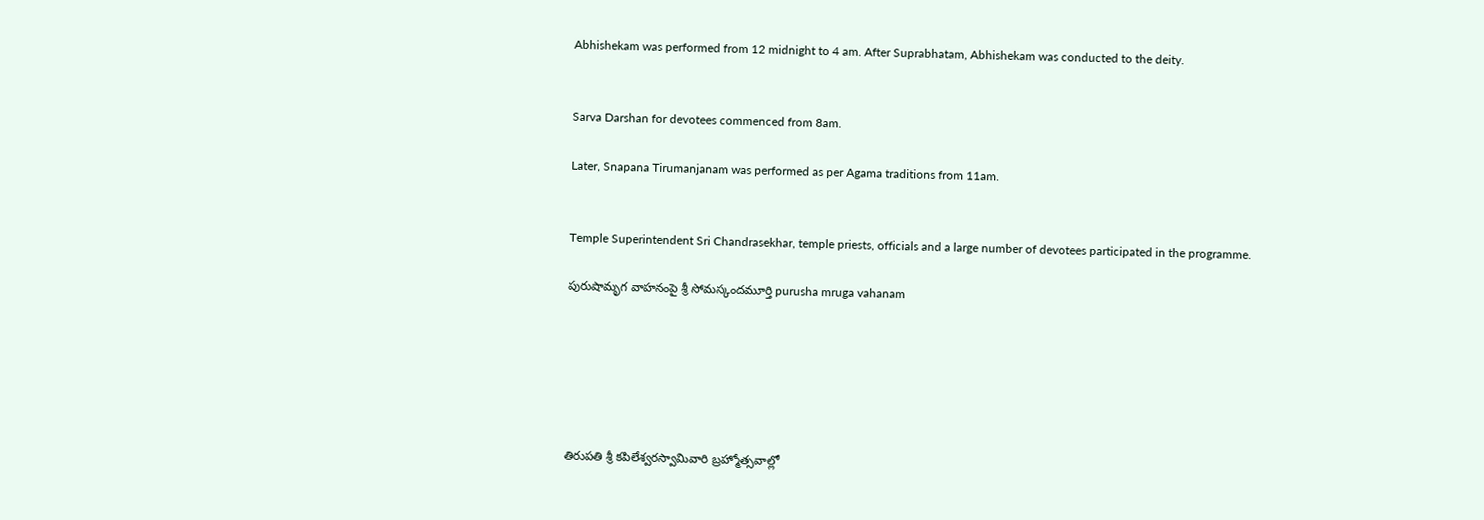Abhishekam was performed from 12 midnight to 4 am. After Suprabhatam, Abhishekam was conducted to the deity.


Sarva Darshan for devotees commenced from 8am.

Later, Snapana Tirumanjanam was performed as per Agama traditions from 11am.


Temple Superintendent Sri Chandrasekhar, temple priests, officials and a large number of devotees participated in the programme.

పురుషామృగ‌ వాహనంపై శ్రీ సోమస్కందమూర్తి purusha mruga vahanam






తిరుపతి శ్రీ కపిలేశ్వరస్వామివారి బ్రహ్మోత్సవాల్లో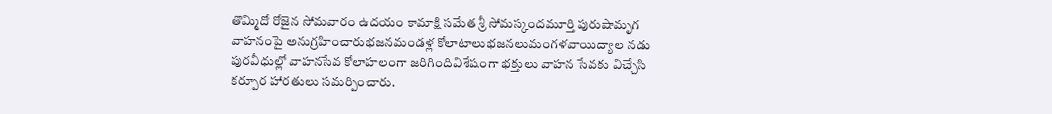తొమ్మిదో రోజైన సోమ‌వారం ఉదయం కామాక్షి సమేత శ్రీ సోమస్కందమూర్తి పురుషామృగ వాహనంపై అనుగ్రహించారుభజనమండళ్ల కోలాటాలుభజనలుమంగళవాయిద్యాల నడు పురవీధుల్లో వాహనసేవ కోలాహలంగా జరిగిందివిశేషంగా భక్తులు వాహన సేవకు విచ్చేసి కర్పూర హారతులు సమర్పించారు.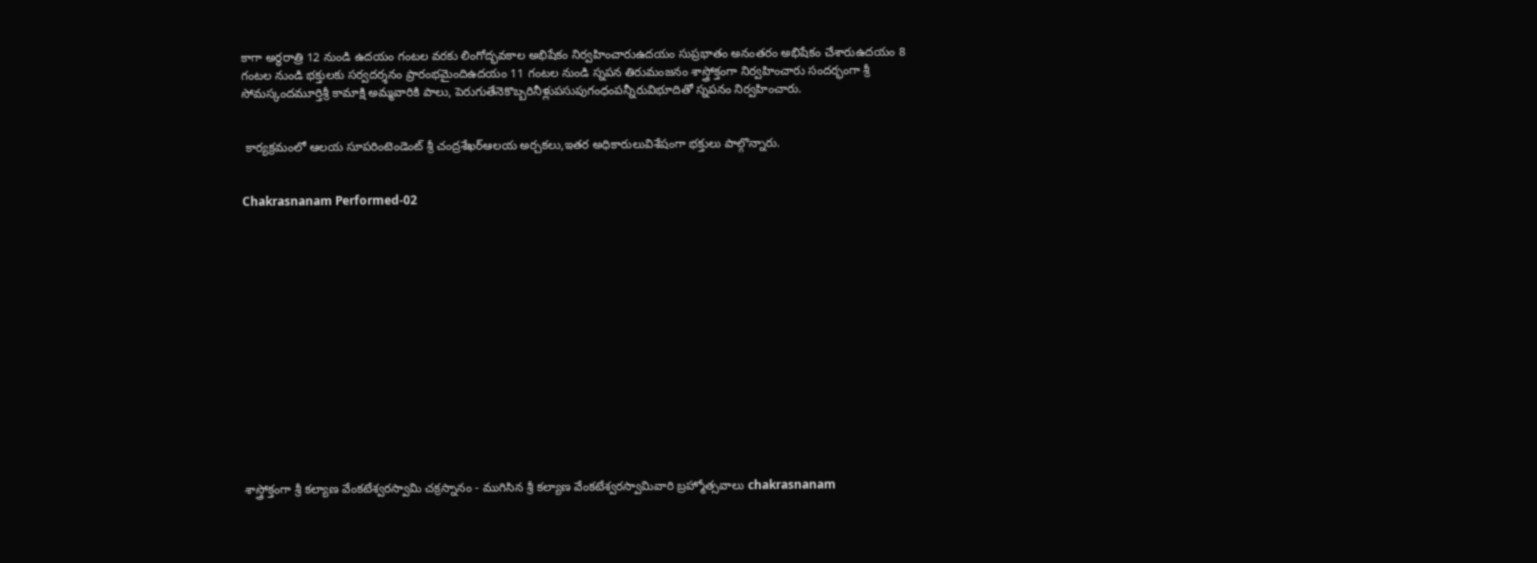కాగా అర్ధరాత్రి 12 నుండి ఉదయం గంటల వరకు లింగోద్భవకాల అభిషేకం నిర్వహించారుఉదయం సుప్రభాతం అనంతరం అభిషేకం చేశారుఉదయం 8 గంటల నుండి భక్తులకు సర్వదర్శనం ప్రారంభమైందిఉద‌యం 11 గంటల నుండి స్నపన తిరుమంజనం శాస్త్రోక్తంగా నిర్వహించారు సంద‌ర్భంగా శ్రీ సోమస్కందమూర్తిశ్రీ కామాక్షి అమ్మవారికి పాలు, పెరుగుతేనెకొబ్బరినీళ్లుపసుపుగంధంప‌న్నీరువిభూదితో స్నపనం నిర్వహించారు.


 కార్యక్రమంలో ఆలయ సూపరింటెండెంట్ శ్రీ చంద్ర‌శేఖ‌ర్‌ఆల‌య అర్చ‌క‌లు,ఇత‌ర అధికారులువిశేషంగా భక్తులు పాల్గొన్నారు.


Chakrasnanam Performed-02















శాస్త్రోక్తంగా శ్రీ క‌ల్యాణ వేంక‌టేశ్వ‌ర‌స్వామి చక్రస్నానం - ముగిసిన శ్రీ క‌ల్యాణ వేంక‌టేశ్వ‌ర‌స్వామివారి బ్ర‌హ్మోత్స‌వాలు chakrasnanam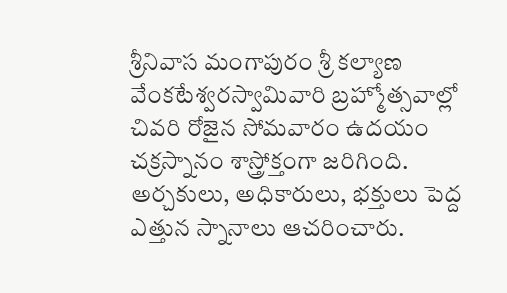శ్రీనివాస మంగాపురం శ్రీ కల్యాణ వేంకటేశ్వరస్వామివారి బ్రహ్మోత్సవాల్లో చివరి రోజైన సోమ‌వారం ఉదయం చక్రస్నానం శాస్త్రోక్తంగా జరిగింది. అర్చకులు, అధికారులు, భక్తులు పెద్ద ఎత్తున స్నానాలు ఆచరించారు.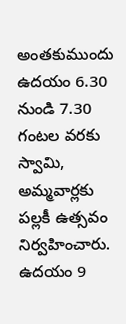అంతకుముందు ఉదయం 6.30 నుండి 7.30 గంటల వరకు స్వామి, అమ్మవార్లకు పల్లకీ ఉత్సవం నిర్వహించారు. ఉదయం 9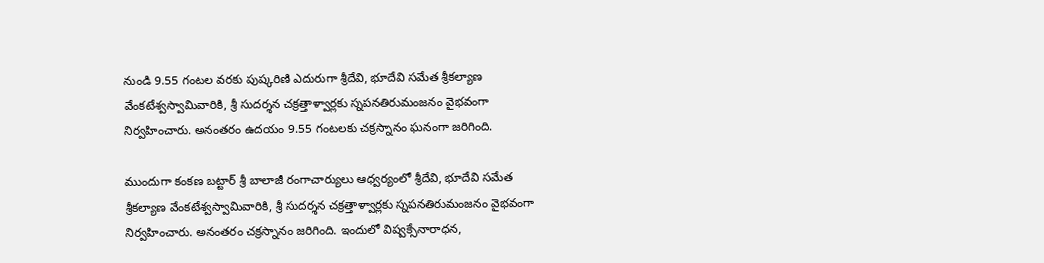నుండి 9.55 గంటల వరకు పుష్కరిణి ఎదురుగా శ్రీదేవి, భూదేవి సమేత శ్రీకల్యాణ వేంకటేశ్వస్వామివారికి, శ్రీ సుదర్శన చక్రత్తాళ్వార్లకు స్నపనతిరుమంజనం వైభవంగా నిర్వహించారు. అనంత‌రం ఉద‌యం 9.55 గంట‌ల‌కు చ‌క్ర‌స్నానం ఘ‌నంగా జ‌రిగింది.

ముందుగా కంకణ బట్టార్ శ్రీ బాలాజీ రంగాచార్యులు ఆధ్వ‌ర్యంలో శ్రీదేవి, భూదేవి సమేత శ్రీకల్యాణ వేంకటేశ్వస్వామివారికి, శ్రీ సుదర్శన చక్రత్తాళ్వార్లకు స్నపనతిరుమంజనం వైభవంగా నిర్వహించారు. అనంత‌రం చ‌క్ర‌స్నానం జ‌రిగింది. ఇందులో విష్వక్సేనారాధన,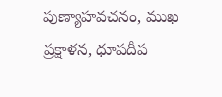పుణ్యాహవచనం, ముఖ ప్రక్షాళన, ధూపదీప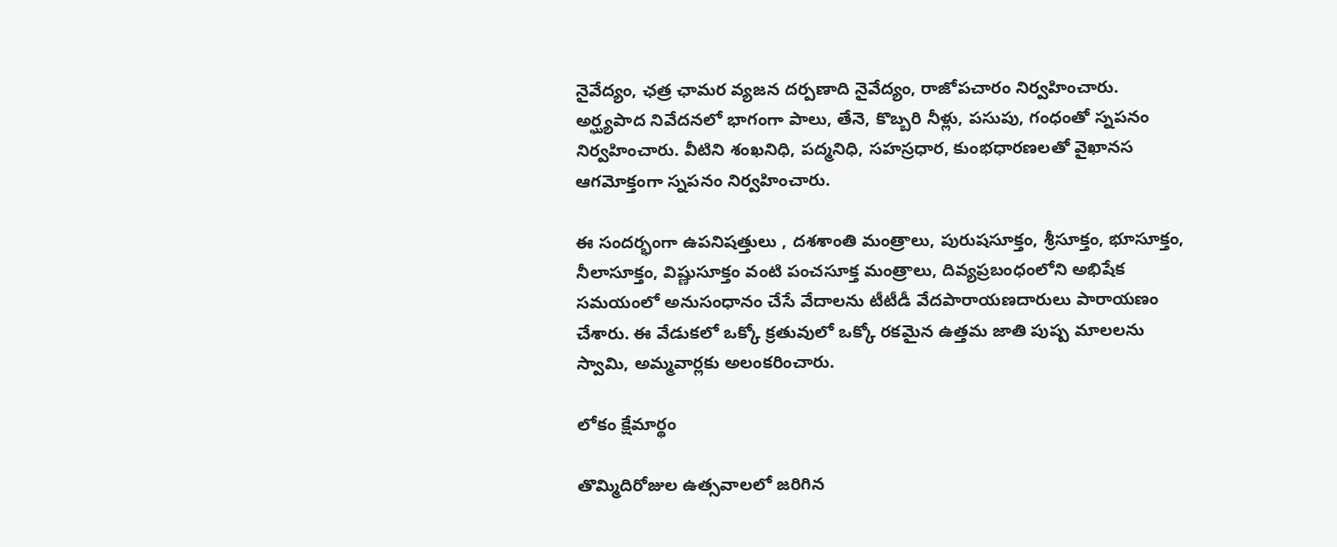నైవేద్యం, ఛత్ర ఛామర వ్యజన దర్పణాది నైవేద్యం, రాజోపచారం నిర్వహించారు. అర్ఘ్యపాద నివేదనలో భాగంగా పాలు, తేనె, కొబ్బరి నీళ్లు, పసుపు, గంధంతో స్నపనం నిర్వహించారు. వీటిని శంఖనిధి, పద్మనిధి, సహస్రధార, కుంభధారణలతో వైఖానస ఆగమోక్తంగా స్నపనం నిర్వహించారు.

ఈ సందర్భంగా ఉపనిషత్తులు , దశశాంతి మంత్రాలు, పురుషసూక్తం, శ్రీసూక్తం, భూసూక్తం, నీలాసూక్తం, విష్ణుసూక్తం వంటి పంచసూక్త మంత్రాలు, దివ్యప్రబంధంలోని అభిషేక సమయంలో అనుసంధానం చేసే వేదాలను టీటీడీ వేదపారాయణదారులు పారాయణం చేశారు. ఈ వేడుకలో ఒక్కో క్రతువులో ఒక్కో రకమైన ఉత్తమ జాతి పుష్ప మాలలను స్వామి, అమ్మవార్లకు అలంకరించారు.

లోకం క్షేమార్థం

తొమ్మిదిరోజుల ఉత్సవాలలో జరిగిన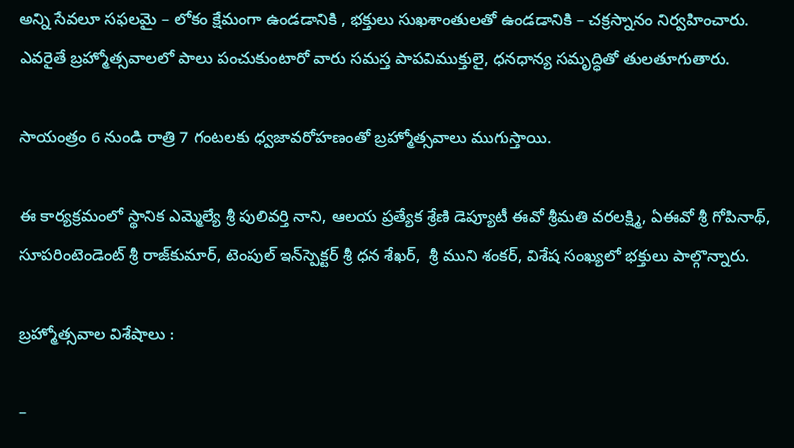అన్ని సేవలూ సఫలమై – లోకం క్షేమంగా ఉండడానికి , భక్తులు సుఖశాంతులతో ఉండడానికి – చక్రస్నానం నిర్వహించారు. ఎవరైతే బ్రహ్మోత్సవాలలో పాలు పంచుకుంటారో వారు సమస్త పాపవిముక్తులై, ధనధాన్య సమృద్ధితో తులతూగుతారు.

సాయంత్రం 6 నుండి రాత్రి 7 గంట‌ల‌కు ధ్వ‌జావ‌రోహ‌ణంతో బ్ర‌హ్మోత్స‌వాలు ముగుస్తాయి.

ఈ కార్యక్రమంలో స్థానిక ఎమ్మెల్యే శ్రీ పులివర్తి నాని, ఆలయ ప్రత్యేక శ్రేణి డెప్యూటీ ఈవో శ్రీమతి వరలక్ష్మి, ఏఈవో శ్రీ గోపినాథ్‌, సూపరింటెండెంట్‌ శ్రీ రాజ్‌కుమార్‌, టెంపుల్‌ ఇన్‌స్పెక్టర్ శ్రీ ధన శేఖర్,  శ్రీ ముని శంకర్, విశేష సంఖ్య‌లో భ‌క్తులు పాల్గొన్నారు.

బ్రహ్మోత్సవాల విశేషాలు :

–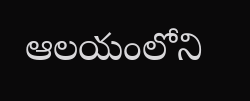ఆలయంలోని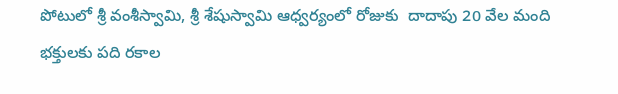పోటులో శ్రీ వంశీస్వామి, శ్రీ శేషుస్వామి ఆధ్వ‌ర్యంలో రోజుకు  దాదాపు 20 వేల మంది భక్తులకు ప‌ది రకాల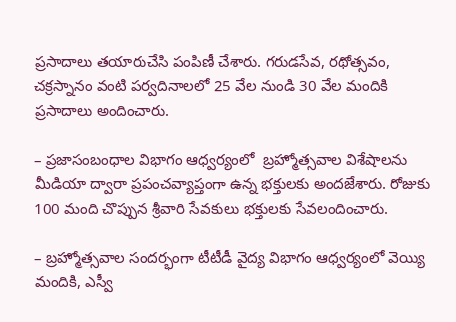ప్రసాదాలు తయారుచేసి పంపిణీ చేశారు. గ‌రుడ‌సేవ, ర‌థోత్స‌వం, చ‌క్ర‌స్నానం వంటి ప‌ర్వ‌దినాల‌లో 25 వేల నుండి 30 వేల మందికి ప్ర‌సాదాలు అందించారు.

– ప్రజాసంబంధాల విభాగం ఆధ్వర్యంలో  బ్రహ్మోత్సవాల విశేషాలను మీడియా ద్వారా ప్రపంచవ్యాప్తంగా ఉన్న భక్తులకు అందజేశారు. రోజుకు 100 మంది చొప్పున శ్రీవారి సేవకులు భక్తులకు సేవలందించారు.

– బ్రహ్మోత్సవాల సందర్భంగా టీటీడీ వైద్య విభాగం ఆధ్వర్యంలో వెయ్యి మందికి, ఎస్వీ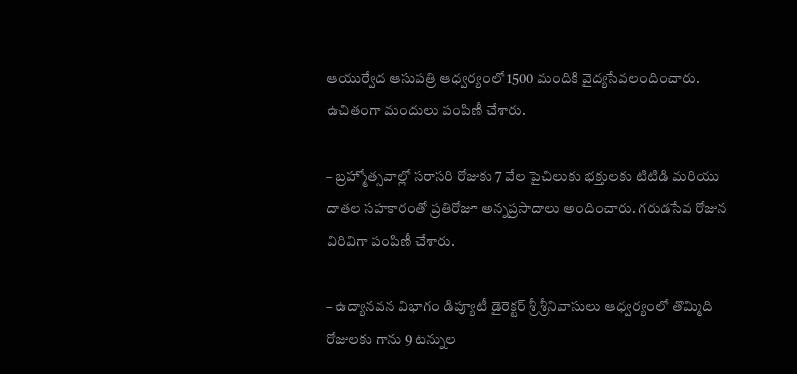ఆయుర్వేద ఆసుపత్రి ఆధ్వర్యంలో 1500 మందికి వైద్యసేవలందించారు. ఉచితంగా మందులు పంపిణీ చేశారు.

– బ్రహ్మోత్సవాల్లో సరాసరి రోజుకు 7 వేల పైచిలుకు భక్తులకు టిటిడి మరియు దాతల సహకారంతో ప్రతిరోజూ అన్నప్రసాదాలు అందించారు. గరుడసేవ రోజున విరివిగా పంపిణీ చేశారు.

– ఉద్యానవన విభాగం డిప్యూటీ డైరెక్టర్ శ్రీ శ్రీనివాసులు ఆధ్వర్యంలో తొమ్మిది రోజులకు గాను 9 టన్నుల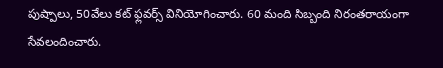పుష్పాలు, 50వేలు క‌ట్ ఫ్ల‌వ‌ర్స్‌ వినియోగించారు. 60 మంది సిబ్బంది నిరంతరాయంగా సేవలందించారు.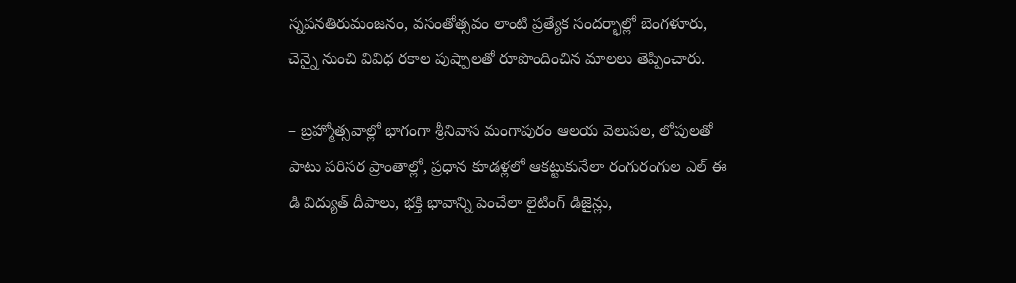స్నపనతిరుమంజనం, వసంతోత్సవం లాంటి ప్రత్యేక సందర్భాల్లో బెంగళూరు, చెన్నై నుంచి వివిధ రకాల పుష్పాలతో రూపొందించిన మాలలు తెప్పించారు.

– బ్రహ్మోత్సవాల్లో భాగంగా శ్రీనివాస మంగాపురం ఆలయ వెలుపల, లోపులతో పాటు పరిసర ప్రాంతాల్లో, ప్రధాన కూడళ్లలో ఆకట్టుకునేలా రంగురంగుల ఎల్ ఈ డి విద్యుత్ దీపాలు, భక్తి భావాన్ని పెంచేలా లైటింగ్ డిజైన్లు,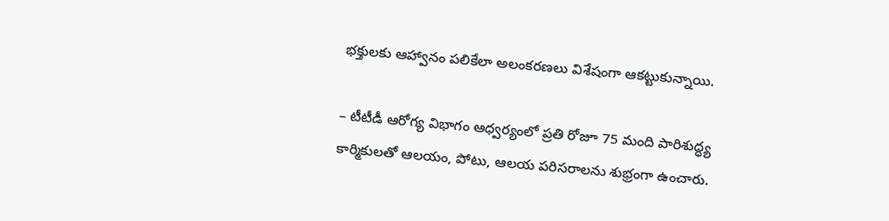భక్తులకు ఆహ్వానం పలికేలా అలంకరణలు విశేషంగా ఆకట్టుకున్నాయి.

– టీటీడీ ఆరోగ్య విభాగం ఆధ్వర్యంలో ప్రతి రోజూ 75 మంది పారిశుద్ధ్య కార్మికులతో ఆలయం, పోటు, ఆలయ పరిసరాలను శుభ్రంగా ఉంచారు.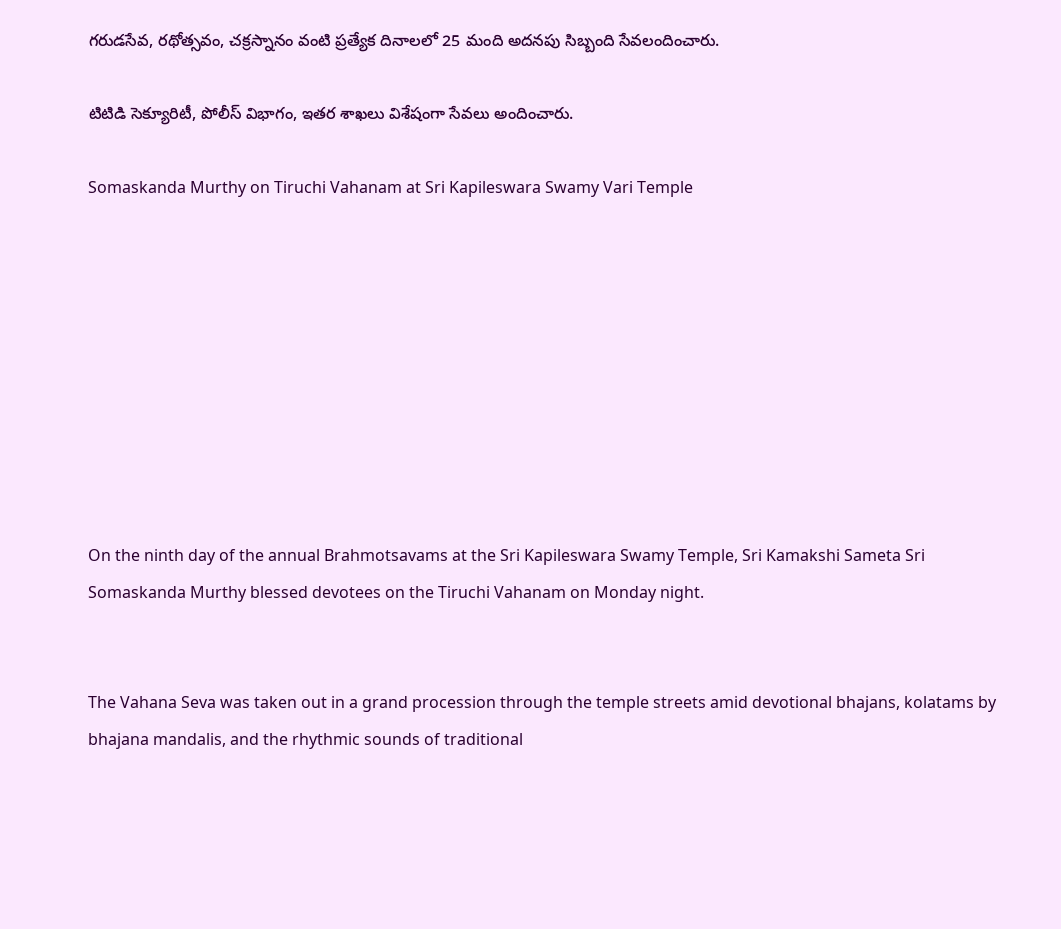గ‌రుడ‌సేవ, ర‌థోత్స‌వం, చ‌క్ర‌స్నానం వంటి ప్ర‌త్యేక దినాల‌లో 25 మంది అద‌న‌పు సిబ్బంది సేవ‌లందించారు.

టిటిడి సెక్యూరిటీ, పోలీస్ విభాగం, ఇతర శాఖలు విశేషంగా సేవలు అందించారు.

Somaskanda Murthy on Tiruchi Vahanam at Sri Kapileswara Swamy Vari Temple









On the ninth day of the annual Brahmotsavams at the Sri Kapileswara Swamy Temple, Sri Kamakshi Sameta Sri Somaskanda Murthy blessed devotees on the Tiruchi Vahanam on Monday night.


The Vahana Seva was taken out in a grand procession through the temple streets amid devotional bhajans, kolatams by bhajana mandalis, and the rhythmic sounds of traditional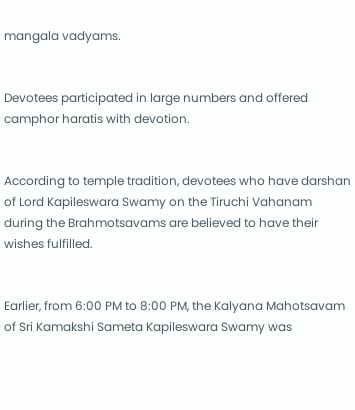mangala vadyams.


Devotees participated in large numbers and offered camphor haratis with devotion.


According to temple tradition, devotees who have darshan of Lord Kapileswara Swamy on the Tiruchi Vahanam during the Brahmotsavams are believed to have their wishes fulfilled.


Earlier, from 6:00 PM to 8:00 PM, the Kalyana Mahotsavam of Sri Kamakshi Sameta Kapileswara Swamy was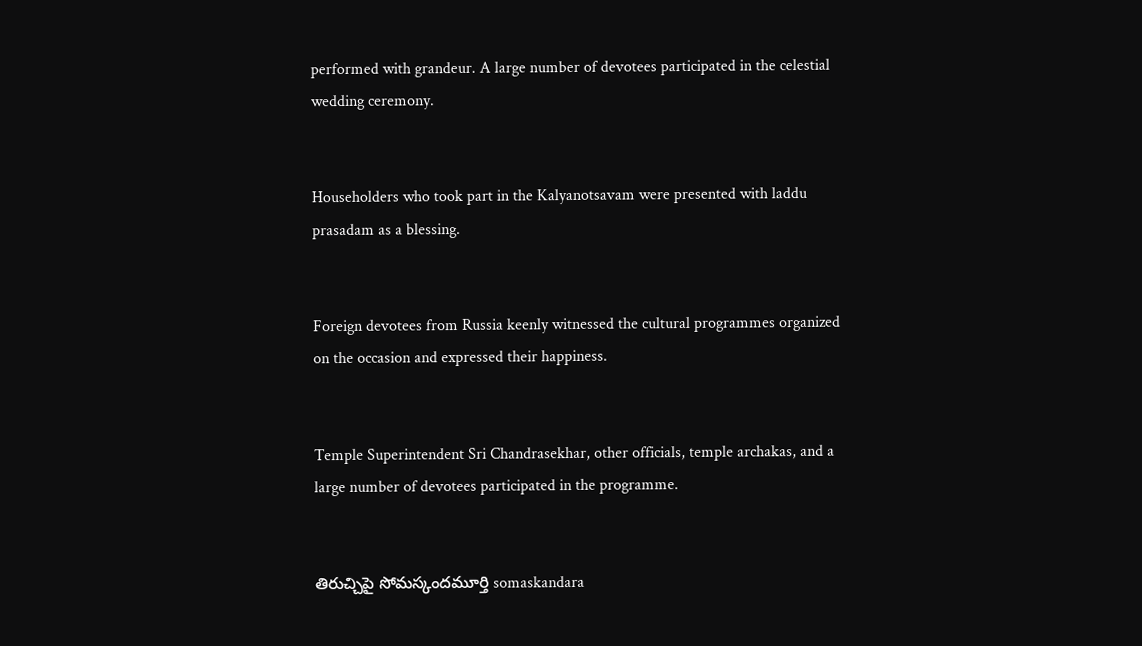performed with grandeur. A large number of devotees participated in the celestial wedding ceremony.


Householders who took part in the Kalyanotsavam were presented with laddu prasadam as a blessing.


Foreign devotees from Russia keenly witnessed the cultural programmes organized on the occasion and expressed their happiness.


Temple Superintendent Sri Chandrasekhar, other officials, temple archakas, and a large number of devotees participated in the programme.


తిరుచ్చిపై సోమస్కందమూర్తి somaskandara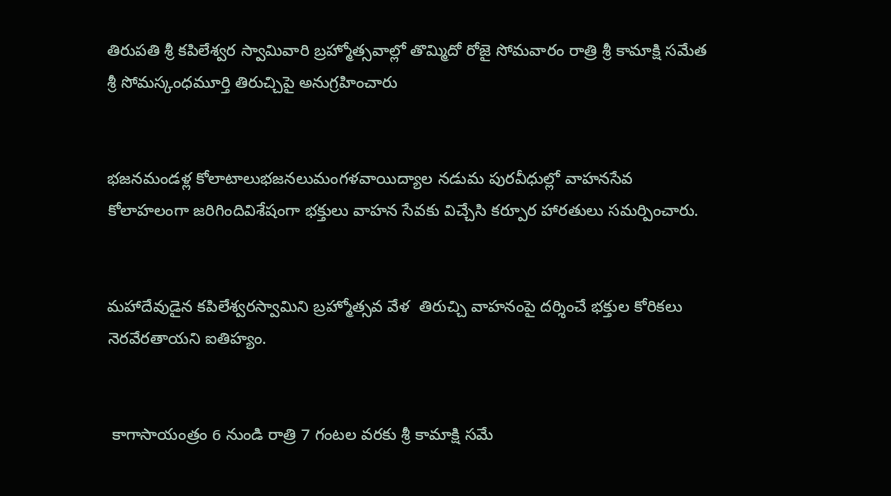తిరుపతి శ్రీ కపిలేశ్వర స్వామివారి బ్రహ్మోత్సవాల్లో తొమ్మిదో రోజై సోమవారం రాత్రి శ్రీ కామాక్షి సమేత శ్రీ సోమస్కంధమూర్తి తిరుచ్చిపై అనుగ్రహించారు


భజనమండళ్ల కోలాటాలుభజనలుమంగళవాయిద్యాల నడుమ పురవీధుల్లో వాహనసేవ కోలాహలంగా జరిగిందివిశేషంగా భక్తులు వాహన సేవకు విచ్చేసి కర్పూర హారతులు సమర్పించారు.


మహాదేవుడైన కపిలేశ్వరస్వామిని బ్రహ్మోత్సవ వేళ  తిరుచ్చి వాహనంపై దర్శించే భక్తుల కోరికలు నెరవేరతాయని ఐతిహ్యం.


 కాగాసాయంత్రం 6 నుండి రాత్రి 7 గంటల వరకు శ్రీ కామాక్షి సమే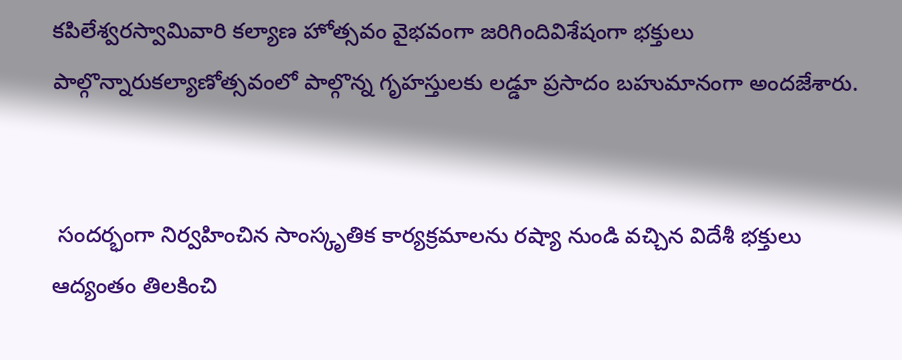కపిలేశ్వరస్వామివారి కల్యాణ హోత్సవం వైభవంగా జరిగిందివిశేషంగా భక్తులు పాల్గొన్నారుకల్యాణోత్సవంలో పాల్గొన్న గృహస్తులకు లడ్డూ ప్రసాదం బహుమానంగా అందజేశారు.


 సందర్భంగా నిర్వహించిన సాంస్కృతిక కార్యక్రమాలను రష్యా నుండి వచ్చిన విదేశీ భక్తులు ఆద్యంతం తిలకించి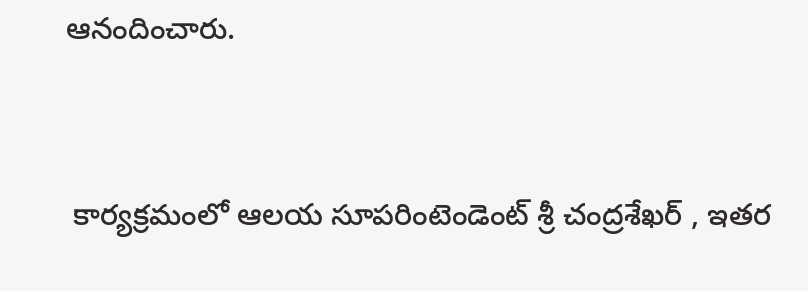ఆనందించారు.


 కార్యక్రమంలో ఆలయ సూపరింటెండెంట్ శ్రీ చంద్రశేఖర్ , ఇతర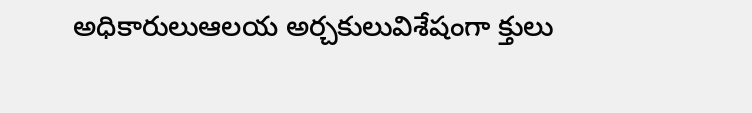అధికారులుఆలయ అర్చకులువిశేషంగా క్తులు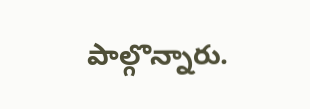పాల్గొన్నారు.